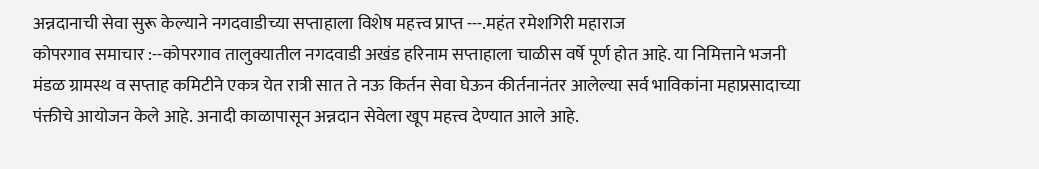अन्नदानाची सेवा सुरू केल्याने नगदवाडीच्या सप्ताहाला विशेष महत्त्व प्राप्त ---.महंत रमेशगिरी महाराज
कोपरगाव समाचार :--कोपरगाव तालुक्यातील नगदवाडी अखंड हरिनाम सप्ताहाला चाळीस वर्षे पूर्ण होत आहे. या निमित्ताने भजनी मंडळ ग्रामस्थ व सप्ताह कमिटीने एकत्र येत रात्री सात ते नऊ किर्तन सेवा घेऊन कीर्तनानंतर आलेल्या सर्व भाविकांना महाप्रसादाच्या पंक्तीचे आयोजन केले आहे. अनादी काळापासून अन्नदान सेवेला खूप महत्त्व देण्यात आले आहे.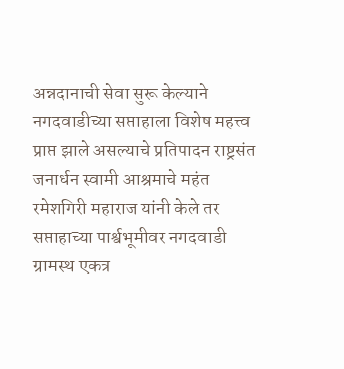अन्नदानाची सेवा सुरू केल्याने नगदवाडीच्या सप्ताहाला विशेष महत्त्व प्राप्त झाले असल्याचे प्रतिपादन राष्ट्रसंत जनार्धन स्वामी आश्रमाचे महंत रमेशगिरी महाराज यांनी केले तर सप्ताहाच्या पार्श्वभूमीवर नगदवाडी ग्रामस्थ एकत्र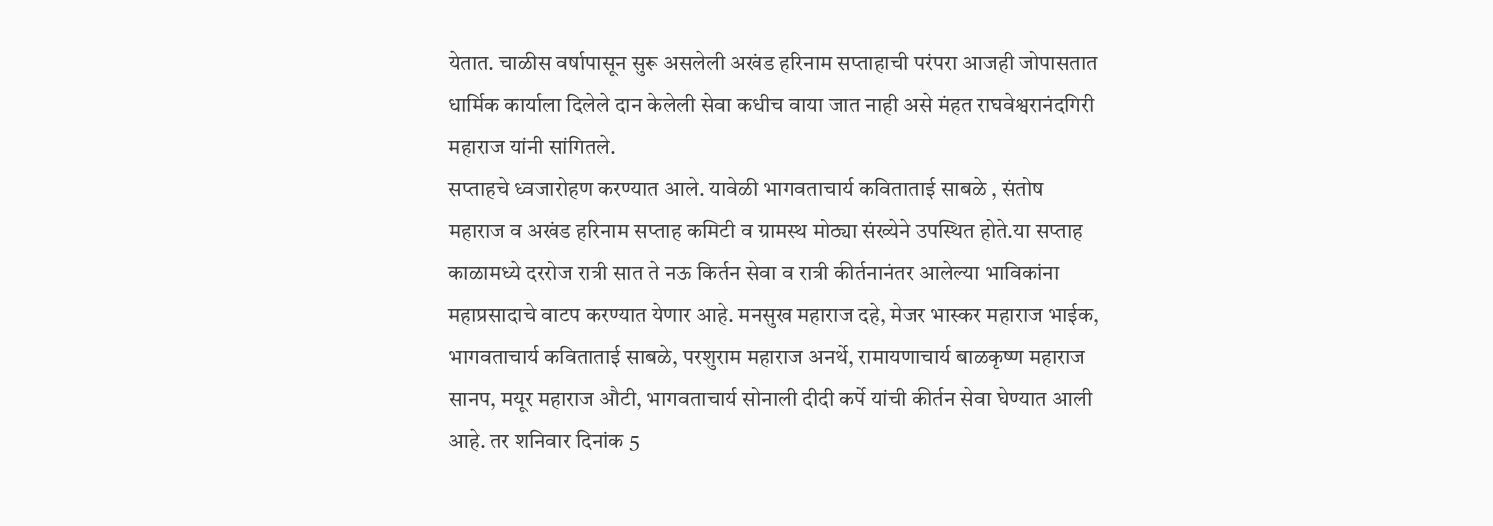येतात. चाळीस वर्षापासून सुरू असलेली अखंड हरिनाम सप्ताहाची परंपरा आजही जोपासतात धार्मिक कार्याला दिलेले दान केलेली सेवा कधीच वाया जात नाही असे मंहत राघवेश्वरानंदगिरी महाराज यांनी सांगितले.
सप्ताहचे ध्वजारोहण करण्यात आले. यावेळी भागवताचार्य कविताताई साबळे , संतोष महाराज व अखंड हरिनाम सप्ताह कमिटी व ग्रामस्थ मोठ्या संख्येने उपस्थित होते.या सप्ताह काळामध्ये दररोज रात्री सात ते नऊ किर्तन सेवा व रात्री कीर्तनानंतर आलेल्या भाविकांना महाप्रसादाचे वाटप करण्यात येणार आहे. मनसुख महाराज दहे, मेजर भास्कर महाराज भाईक, भागवताचार्य कविताताई साबळे, परशुराम महाराज अनर्थे, रामायणाचार्य बाळकृष्ण महाराज सानप, मयूर महाराज औटी, भागवताचार्य सोनाली दीदी कर्पे यांची कीर्तन सेवा घेण्यात आली आहे. तर शनिवार दिनांक 5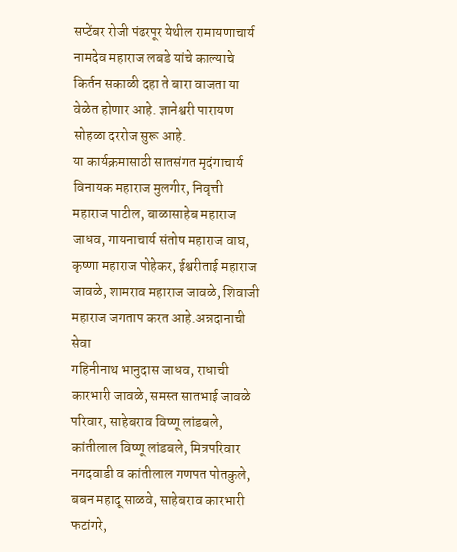सप्टेंबर रोजी पंढरपूर येथील रामायणाचार्य नामदेव महाराज लबडे यांचे काल्याचे किर्तन सकाळी दहा ते बारा वाजता या वेळेत होणार आहे. ज्ञानेश्वरी पारायण सोहळा दररोज सुरू आहे.
या कार्यक्रमासाठी सातसंगत मृदंगाचार्य विनायक महाराज मुलगीर, निवृत्ती महाराज पाटील, बाळासाहेब महाराज जाधव, गायनाचार्य संतोष महाराज वाघ, कृष्णा महाराज पोहेकर, ईश्वरीताई महाराज जावळे, शामराव महाराज जावळे, शिवाजी महाराज जगताप करत आहे.अन्नदानाची सेवा
गहिनीनाथ भानुदास जाधव, राधाची कारभारी जावळे, समस्त सातभाई जावळे परिवार, साहेबराव विष्णू लांडबले, कांतीलाल विष्णू लांडबले, मित्रपरिवार नगदवाडी व कांतीलाल गणपत पोतकुले, बबन महादू साळवे, साहेबराव कारभारी फटांगरे,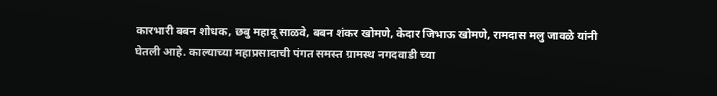कारभारी बबन शोधक, छबु महादू साळवे, बबन शंकर खोमणे, केदार जिभाऊ खोमणे, रामदास मलु जावळे यांनी घेतली आहे. काल्याच्या महाप्रसादाची पंगत समस्त ग्रामस्थ नगदवाडी च्या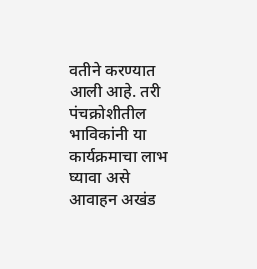वतीने करण्यात आली आहे. तरी पंचक्रोशीतील भाविकांनी या कार्यक्रमाचा लाभ घ्यावा असे आवाहन अखंड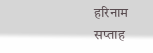हरिनाम सप्ताह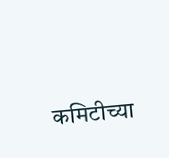कमिटीच्या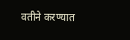वतीने करण्यात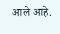आले आहे.